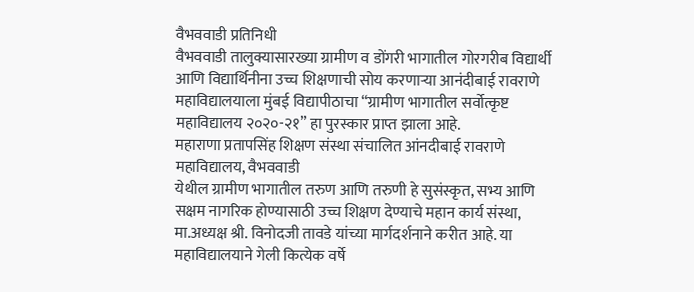वैभववाडी प्रतिनिधी
वैभववाडी तालुक्यासारख्या ग्रामीण व डोंगरी भागातील गोरगरीब विद्यार्थी आणि विद्यार्थिनीना उच्च शिक्षणाची सोय करणाऱ्या आनंदीबाई रावराणे महाविद्यालयाला मुंबई विद्यापीठाचा “ग्रामीण भागातील सर्वोत्कृष्ट महाविद्यालय २०२०-२१” हा पुरस्कार प्राप्त झाला आहे.
महाराणा प्रतापसिंह शिक्षण संस्था संचालित आंनदीबाई रावराणे महाविद्यालय, वैभववाडी
येथील ग्रामीण भागातील तरुण आणि तरुणी हे सुसंस्कृत, सभ्य आणि सक्षम नागरिक होण्यासाठी उच्च शिक्षण देण्याचे महान कार्य संस्था, मा.अध्यक्ष श्री. विनोदजी तावडे यांच्या मार्गदर्शनाने करीत आहे. या महाविद्यालयाने गेली कित्येक वर्षे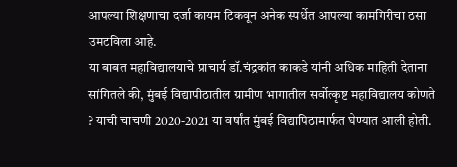आपल्या शिक्षणाचा दर्जा कायम टिकवून अनेक स्पर्धेत आपल्या कामगिरीचा ठसा उमटविला आहे.
या बाबत महाविद्यालयाचे प्राचार्य डॉ.चंद्रकांत काकडे यांनी अधिक माहिती देताना सांगितले की, मुंबई विद्यापीठातील ग्रामीण भागातील सर्वोत्कृष्ट महाविद्यालय कोणते ? याची चाचणी 2020-2021 या वर्षांत मुंबई विद्यापिठामार्फत घेण्यात आली होती.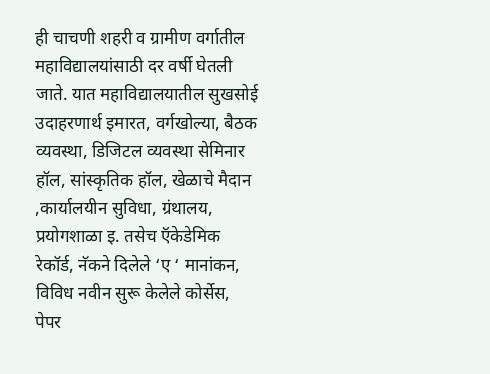ही चाचणी शहरी व ग्रामीण वर्गातील महाविद्यालयांसाठी दर वर्षी घेतली जाते. यात महाविद्यालयातील सुखसोई उदाहरणार्थ इमारत, वर्गखोल्या, बैठक व्यवस्था, डिजिटल व्यवस्था सेमिनार हॉल, सांस्कृतिक हॉल, खेळाचे मैदान ,कार्यालयीन सुविधा, ग्रंथालय, प्रयोगशाळा इ. तसेच ऍकेडेमिक रेकॉर्ड, नॅकने दिलेले ‘ए ‘ मानांकन, विविध नवीन सुरू केलेले कोर्सेस, पेपर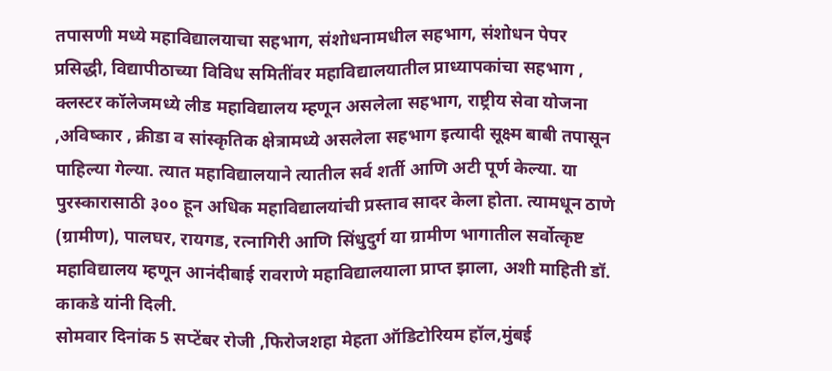तपासणी मध्ये महाविद्यालयाचा सहभाग, संशोधनामधील सहभाग, संशोधन पेपर प्रसिद्धी, विद्यापीठाच्या विविध समितींवर महाविद्यालयातील प्राध्यापकांचा सहभाग , क्लस्टर कॉलेजमध्ये लीड महाविद्यालय म्हणून असलेला सहभाग, राष्ट्रीय सेवा योजना ,अविष्कार , क्रीडा व सांस्कृतिक क्षेत्रामध्ये असलेला सहभाग इत्यादी सूक्ष्म बाबी तपासून पाहिल्या गेल्या. त्यात महाविद्यालयाने त्यातील सर्व शर्ती आणि अटी पूर्ण केल्या. या पुरस्कारासाठी ३०० हून अधिक महाविद्यालयांची प्रस्ताव सादर केला होता. त्यामधून ठाणे (ग्रामीण), पालघर, रायगड, रत्नागिरी आणि सिंधुदुर्ग या ग्रामीण भागातील सर्वोत्कृष्ट महाविद्यालय म्हणून आनंदीबाई रावराणे महाविद्यालयाला प्राप्त झाला, अशी माहिती डॉ. काकडे यांनी दिली.
सोमवार दिनांक 5 सप्टेंबर रोजी ,फिरोजशहा मेहता ऑडिटोरियम हॉल,मुंबई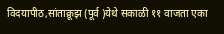विदयापीठ,सांताक्रूझ (पूर्व )येथे सकाळी ११ वाजता एका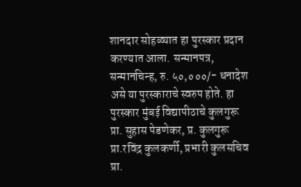शानदार सोहळ्यात हा पुरस्कार प्रदान करण्यात आला. सन्मानपत्र, सन्मानचिन्ह, रु. ५०,०००/- धनादेश असे या पुरस्काराचे स्वरुप होते. हा पुरस्कार मुंबई विद्यापीठाचे कुलगुरू प्रा. सुहास पेडणेकर, प्र. कुलगुरू प्रा.रविंद्र कुलकर्णी, प्रभारी कुलसचिव प्रा.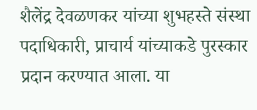शैलेंद्र देवळणकर यांच्या शुभहस्ते संस्था पदाधिकारी, प्राचार्य यांच्याकडे पुरस्कार प्रदान करण्यात आला. या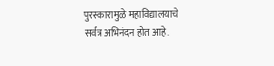पुरस्कारामुळे महाविद्यालयाचे सर्वत्र अभिनंदन होत आहे.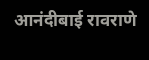आनंदीबाई रावराणे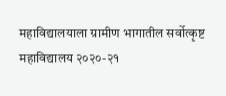महाविद्यालयाला ग्रामीण भागातील सर्वोत्कृष्ट महाविद्यालय २०२०-२१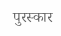पुरस्कार